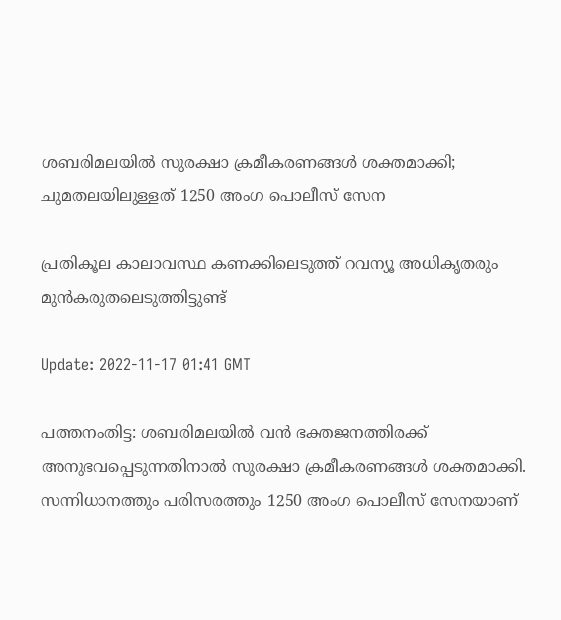ശബരിമലയിൽ സുരക്ഷാ ക്രമീകരണങ്ങൾ ശക്തമാക്കി; ചുമതലയിലുള്ളത് 1250 അംഗ പൊലീസ് സേന

പ്രതികൂല കാലാവസ്ഥ കണക്കിലെടുത്ത് റവന്യൂ അധികൃതരും മുൻകരുതലെടുത്തിട്ടുണ്ട്

Update: 2022-11-17 01:41 GMT

പത്തനംതിട്ട: ശബരിമലയിൽ വൻ ഭക്തജനത്തിരക്ക് അനുഭവപ്പെടുന്നതിനാൽ സുരക്ഷാ ക്രമീകരണങ്ങൾ ശക്തമാക്കി. സന്നിധാനത്തും പരിസരത്തും 1250 അംഗ പൊലീസ് സേനയാണ്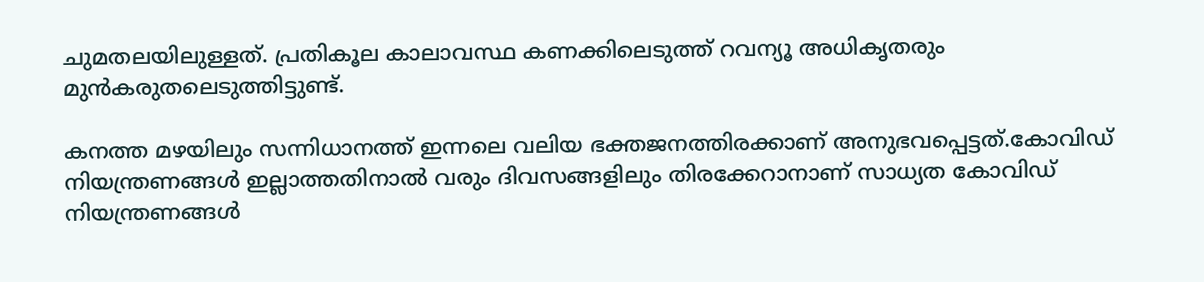ചുമതലയിലുള്ളത്. പ്രതികൂല കാലാവസ്ഥ കണക്കിലെടുത്ത് റവന്യൂ അധികൃതരും മുൻകരുതലെടുത്തിട്ടുണ്ട്.

കനത്ത മഴയിലും സന്നിധാനത്ത് ഇന്നലെ വലിയ ഭക്തജനത്തിരക്കാണ് അനുഭവപ്പെട്ടത്.കോവിഡ് നിയന്ത്രണങ്ങൾ ഇല്ലാത്തതിനാൽ വരും ദിവസങ്ങളിലും തിരക്കേറാനാണ് സാധ്യത കോവിഡ് നിയന്ത്രണങ്ങൾ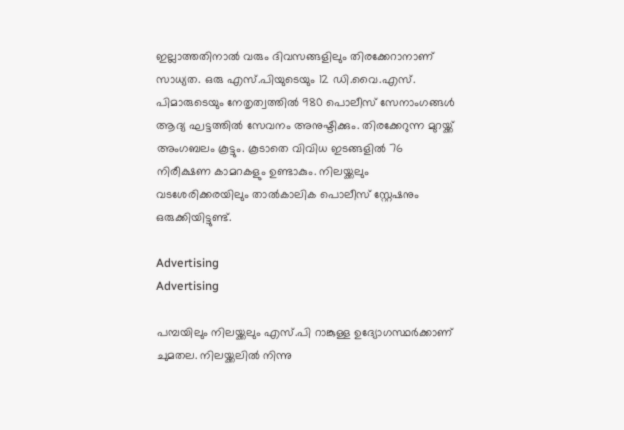ഇല്ലാത്തതിനാൽ വരും ദിവസങ്ങളിലും തിരക്കേറാനാണ് സാധ്യത. ഒരു എസ്.പിയുടെയും 12 ഡി.വൈ.എസ്. പിമാരുടെയും നേതൃത്വത്തിൽ 980 പൊലീസ് സേനാംഗങ്ങൾ ആദ്യ ഘട്ടത്തിൽ സേവനം അനുഷ്ടിക്കും. തിരക്കേറുന്ന മുറയ്ക്ക് അംഗബലം കൂട്ടും. കൂടാതെ വിവിധ ഇടങ്ങളിൽ 76 നിരീക്ഷണ കാമറകളും ഉണ്ടാകും. നിലയ്ക്കലും വടശേരിക്കരയിലും താൽകാലിക പൊലീസ് സ്റ്റേഷനും ഒരുക്കിയിട്ടുണ്ട്.

Advertising
Advertising

പമ്പയിലും നിലയ്ക്കലും എസ്.പി റാങ്കുള്ള ഉദ്യോഗസ്ഥർക്കാണ് ചുമതല. നിലയ്ക്കലിൽ നിന്നു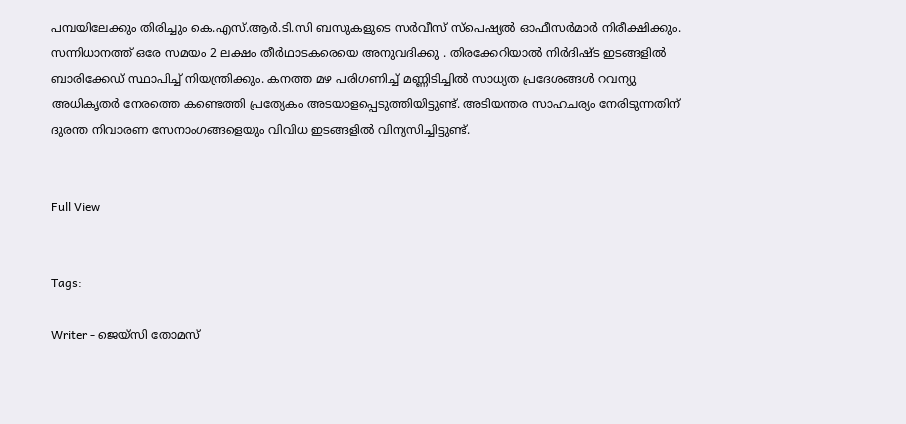പമ്പയിലേക്കും തിരിച്ചും കെ.എസ്.ആര്‍.ടി.സി ബസുകളുടെ സർവീസ് സ്പെഷ്യൽ ഓഫീസർമാർ നിരീക്ഷിക്കും. സന്നിധാനത്ത് ഒരേ സമയം 2 ലക്ഷം തീർഥാടകരെയെ അനുവദിക്കു . തിരക്കേറിയാൽ നിർദിഷ്ട ഇടങ്ങളിൽ ബാരിക്കേഡ് സ്ഥാപിച്ച് നിയന്ത്രിക്കും. കനത്ത മഴ പരിഗണിച്ച് മണ്ണിടിച്ചിൽ സാധ്യത പ്രദേശങ്ങൾ റവന്യു അധികൃതർ നേരത്തെ കണ്ടെത്തി പ്രത്യേകം അടയാളപ്പെടുത്തിയിട്ടുണ്ട്. അടിയന്തര സാഹചര്യം നേരിടുന്നതിന് ദുരന്ത നിവാരണ സേനാംഗങ്ങളെയും വിവിധ ഇടങ്ങളിൽ വിന്യസിച്ചിട്ടുണ്ട്.


Full View


Tags:

Writer - ജെയ്സി തോമസ്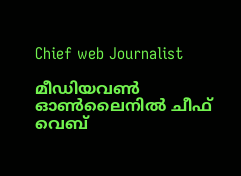Chief web Journalist

മീഡിയവൺ ഓൺലൈനിൽ ചീഫ് വെബ്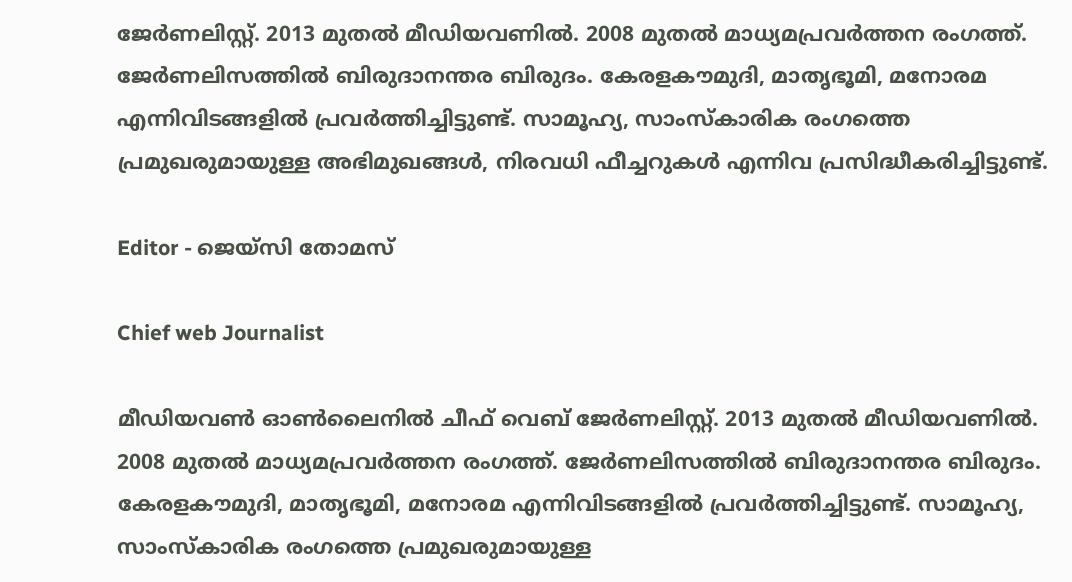ജേർണലിസ്റ്റ്. 2013 മുതൽ മീഡിയവണിൽ. 2008 മുതൽ മാധ്യമപ്രവർത്തന രംഗത്ത്. ജേർണലിസത്തിൽ ബിരുദാനന്തര ബിരുദം. കേരളകൗമുദി, മാതൃഭൂമി, മനോരമ എന്നിവിടങ്ങളിൽ പ്രവർത്തിച്ചിട്ടുണ്ട്. സാമൂഹ്യ, സാംസ്‌കാരിക രംഗത്തെ പ്രമുഖരുമായുള്ള അഭിമുഖങ്ങൾ, നിരവധി ഫീച്ചറുകൾ എന്നിവ പ്രസിദ്ധീകരിച്ചിട്ടുണ്ട്.

Editor - ജെയ്സി തോമസ്

Chief web Journalist

മീഡിയവൺ ഓൺലൈനിൽ ചീഫ് വെബ് ജേർണലിസ്റ്റ്. 2013 മുതൽ മീഡിയവണിൽ. 2008 മുതൽ മാധ്യമപ്രവർത്തന രംഗത്ത്. ജേർണലിസത്തിൽ ബിരുദാനന്തര ബിരുദം. കേരളകൗമുദി, മാതൃഭൂമി, മനോരമ എന്നിവിടങ്ങളിൽ പ്രവർത്തിച്ചിട്ടുണ്ട്. സാമൂഹ്യ, സാംസ്‌കാരിക രംഗത്തെ പ്രമുഖരുമായുള്ള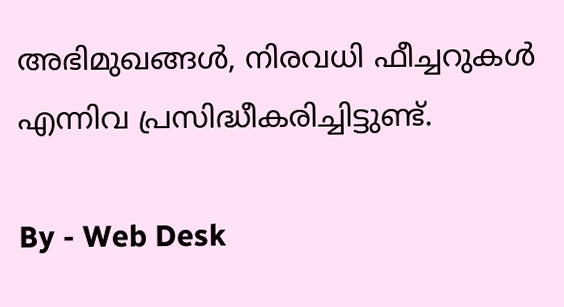അഭിമുഖങ്ങൾ, നിരവധി ഫീച്ചറുകൾ എന്നിവ പ്രസിദ്ധീകരിച്ചിട്ടുണ്ട്.

By - Web Desk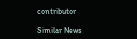contributor

Similar News